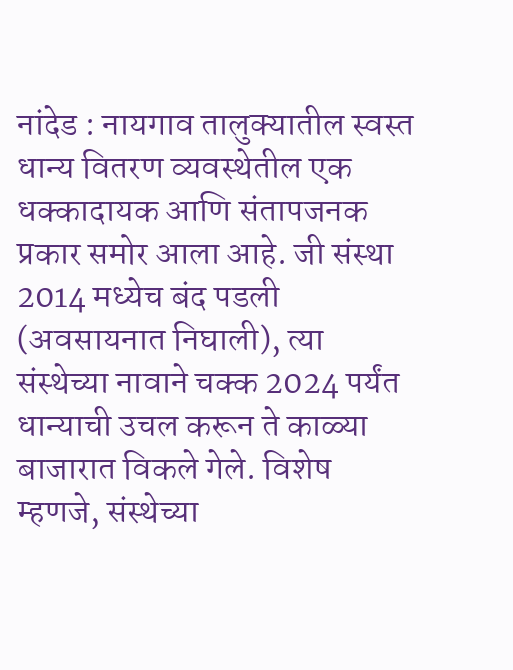नांदेड : नायगाव तालुक्यातील स्वस्त धान्य वितरण व्यवस्थेतील एक धक्कादायक आणि संतापजनक प्रकार समोर आला आहे. जी संस्था 2014 मध्येच बंद पडली (अवसायनात निघाली), त्या संस्थेच्या नावाने चक्क 2024 पर्यंत धान्याची उचल करून ते काळ्या बाजारात विकले गेले. विशेष म्हणजे, संस्थेच्या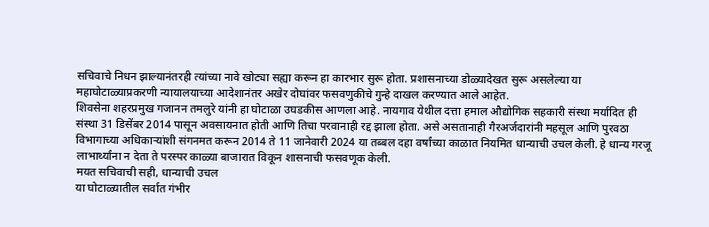सचिवाचे निधन झाल्यानंतरही त्यांच्या नावे खोट्या सह्या करून हा कारभार सुरू होता. प्रशासनाच्या डोळ्यादेखत सुरू असलेल्या या महाघोटाळ्याप्रकरणी न्यायालयाच्या आदेशानंतर अखेर दोघांवर फसवणुकीचे गुन्हे दाखल करण्यात आले आहेत.
शिवसेना शहरप्रमुख गजानन तमलुरे यांनी हा घोटाळा उघडकीस आणला आहे. नायगाव येथील दत्ता हमाल औद्योगिक सहकारी संस्था मर्यादित ही संस्था 31 डिसेंबर 2014 पासून अवसायनात होती आणि तिचा परवानाही रद्द झाला होता. असे असतानाही गैरअर्जदारांनी महसूल आणि पुरवठा विभागाच्या अधिकाऱ्यांशी संगनमत करून 2014 ते 11 जानेवारी 2024 या तब्बल दहा वर्षांच्या काळात नियमित धान्याची उचल केली. हे धान्य गरजू लाभार्थ्यांना न देता ते परस्पर काळ्या बाजारात विकून शासनाची फसवणूक केली.
मयत सचिवाची सही, धान्याची उचल
या घोटाळ्यातील सर्वात गंभीर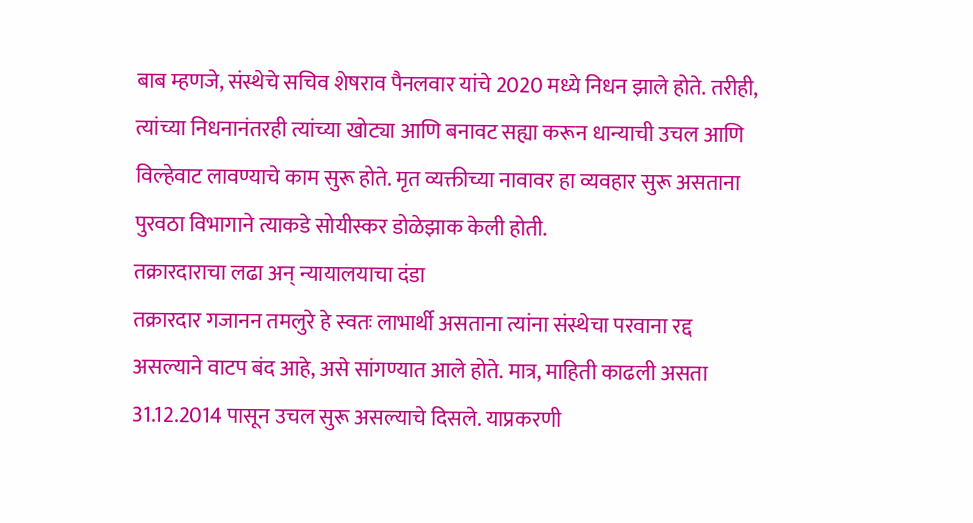बाब म्हणजे, संस्थेचे सचिव शेषराव पैनलवार यांचे 2020 मध्ये निधन झाले होते. तरीही, त्यांच्या निधनानंतरही त्यांच्या खोट्या आणि बनावट सह्या करून धान्याची उचल आणि विल्हेवाट लावण्याचे काम सुरू होते. मृत व्यक्तीच्या नावावर हा व्यवहार सुरू असताना पुरवठा विभागाने त्याकडे सोयीस्कर डोळेझाक केली होती.
तक्रारदाराचा लढा अन् न्यायालयाचा दंडा
तक्रारदार गजानन तमलुरे हे स्वतः लाभार्थी असताना त्यांना संस्थेचा परवाना रद्द असल्याने वाटप बंद आहे, असे सांगण्यात आले होते. मात्र, माहिती काढली असता 31.12.2014 पासून उचल सुरू असल्याचे दिसले. याप्रकरणी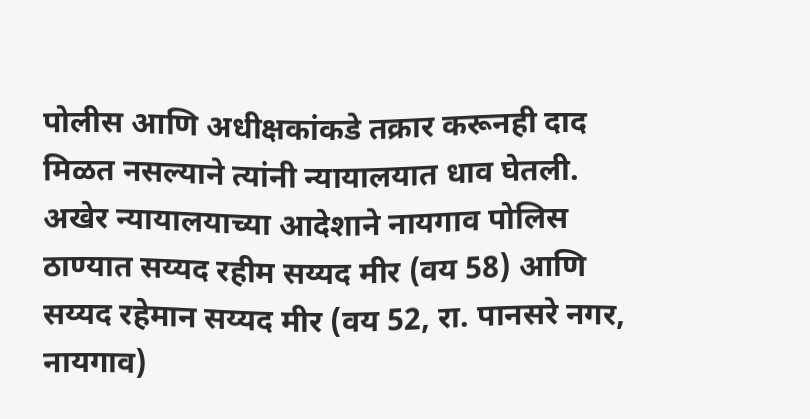पोलीस आणि अधीक्षकांकडे तक्रार करूनही दाद मिळत नसल्याने त्यांनी न्यायालयात धाव घेतली. अखेर न्यायालयाच्या आदेशाने नायगाव पोलिस ठाण्यात सय्यद रहीम सय्यद मीर (वय 58) आणि सय्यद रहेमान सय्यद मीर (वय 52, रा. पानसरे नगर, नायगाव)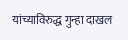यांच्याविरुद्ध गुन्हा दाखल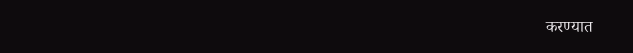करण्यात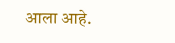आला आहे.